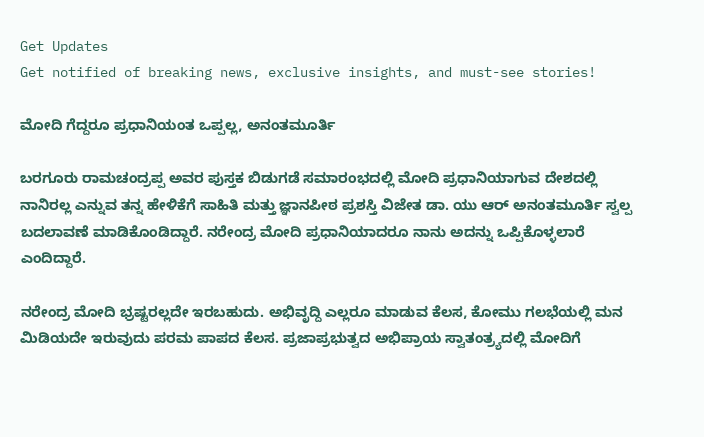Get Updates
Get notified of breaking news, exclusive insights, and must-see stories!

ಮೋದಿ ಗೆದ್ದರೂ ಪ್ರಧಾನಿಯಂತ ಒಪ್ಪಲ್ಲ, ಅನಂತಮೂರ್ತಿ

ಬರಗೂರು ರಾಮಚಂದ್ರಪ್ಪ ಅವರ ಪುಸ್ತಕ ಬಿಡುಗಡೆ ಸಮಾರಂಭದಲ್ಲಿ ಮೋದಿ ಪ್ರಧಾನಿಯಾಗುವ ದೇಶದಲ್ಲಿ ನಾನಿರಲ್ಲ ಎನ್ನುವ ತನ್ನ ಹೇಳಿಕೆಗೆ ಸಾಹಿತಿ ಮತ್ತು ಜ್ಞಾನಪೀಠ ಪ್ರಶಸ್ತಿ ವಿಜೇತ ಡಾ. ಯು ಆರ್ ಅನಂತಮೂರ್ತಿ ಸ್ವಲ್ಪ ಬದಲಾವಣೆ ಮಾಡಿಕೊಂಡಿದ್ದಾರೆ. ನರೇಂದ್ರ ಮೋದಿ ಪ್ರಧಾನಿಯಾದರೂ ನಾನು ಅದನ್ನು ಒಪ್ಪಿಕೊಳ್ಳಲಾರೆ ಎಂದಿದ್ದಾರೆ.

ನರೇಂದ್ರ ಮೋದಿ ಭ್ರಷ್ಟರಲ್ಲದೇ ಇರಬಹುದು. ಅಭಿವೃದ್ದಿ ಎಲ್ಲರೂ ಮಾಡುವ ಕೆಲಸ, ಕೋಮು ಗಲಭೆಯಲ್ಲಿ ಮನ ಮಿಡಿಯದೇ ಇರುವುದು ಪರಮ ಪಾಪದ ಕೆಲಸ. ಪ್ರಜಾಪ್ರಭುತ್ವದ ಅಭಿಪ್ರಾಯ ಸ್ವಾತಂತ್ರ್ಯದಲ್ಲಿ ಮೋದಿಗೆ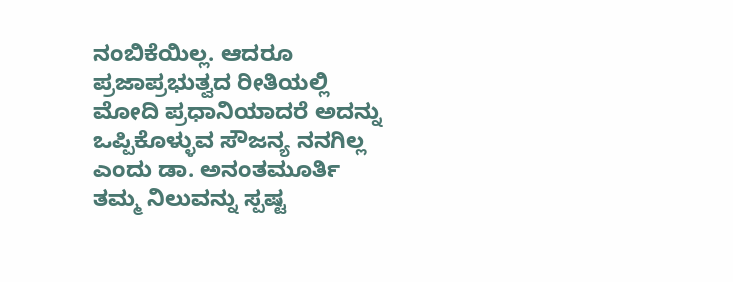ನಂಬಿಕೆಯಿಲ್ಲ. ಆದರೂ ಪ್ರಜಾಪ್ರಭುತ್ವದ ರೀತಿಯಲ್ಲಿ ಮೋದಿ ಪ್ರಧಾನಿಯಾದರೆ ಅದನ್ನು ಒಪ್ಪಿಕೊಳ್ಳುವ ಸೌಜನ್ಯ ನನಗಿಲ್ಲ ಎಂದು ಡಾ. ಅನಂತಮೂರ್ತಿ ತಮ್ಮ ನಿಲುವನ್ನು ಸ್ಪಷ್ಟ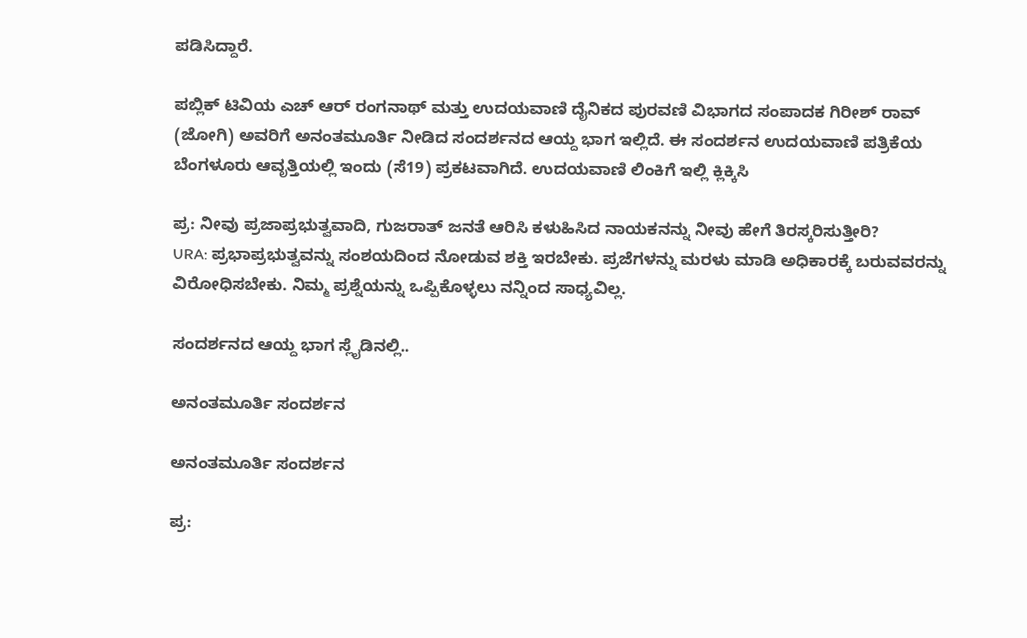ಪಡಿಸಿದ್ದಾರೆ.

ಪಬ್ಲಿಕ್ ಟಿವಿಯ ಎಚ್ ಆರ್ ರಂಗನಾಥ್ ಮತ್ತು ಉದಯವಾಣಿ ದೈನಿಕದ ಪುರವಣಿ ವಿಭಾಗದ ಸಂಪಾದಕ ಗಿರೀಶ್ ರಾವ್ (ಜೋಗಿ) ಅವರಿಗೆ ಅನಂತಮೂರ್ತಿ ನೀಡಿದ ಸಂದರ್ಶನದ ಆಯ್ದ ಭಾಗ ಇಲ್ಲಿದೆ. ಈ ಸಂದರ್ಶನ ಉದಯವಾಣಿ ಪತ್ರಿಕೆಯ ಬೆಂಗಳೂರು ಆವೃತ್ತಿಯಲ್ಲಿ ಇಂದು (ಸೆ19) ಪ್ರಕಟವಾಗಿದೆ. ಉದಯವಾಣಿ ಲಿಂಕಿಗೆ ಇಲ್ಲಿ ಕ್ಲಿಕ್ಕಿಸಿ

ಪ್ರ: ನೀವು ಪ್ರಜಾಪ್ರಭುತ್ವವಾದಿ, ಗುಜರಾತ್ ಜನತೆ ಆರಿಸಿ ಕಳುಹಿಸಿದ ನಾಯಕನನ್ನು ನೀವು ಹೇಗೆ ತಿರಸ್ಕರಿಸುತ್ತೀರಿ?
URA: ಪ್ರಭಾಪ್ರಭುತ್ವವನ್ನು ಸಂಶಯದಿಂದ ನೋಡುವ ಶಕ್ತಿ ಇರಬೇಕು. ಪ್ರಜೆಗಳನ್ನು ಮರಳು ಮಾಡಿ ಅಧಿಕಾರಕ್ಕೆ ಬರುವವರನ್ನು ವಿರೋಧಿಸಬೇಕು. ನಿಮ್ಮ ಪ್ರಶ್ನೆಯನ್ನು ಒಪ್ಪಿಕೊಳ್ಳಲು ನನ್ನಿಂದ ಸಾಧ್ಯವಿಲ್ಲ.

ಸಂದರ್ಶನದ ಆಯ್ದ ಭಾಗ ಸ್ಲೈಡಿನಲ್ಲಿ..

ಅನಂತಮೂರ್ತಿ ಸಂದರ್ಶನ

ಅನಂತಮೂರ್ತಿ ಸಂದರ್ಶನ

ಪ್ರ: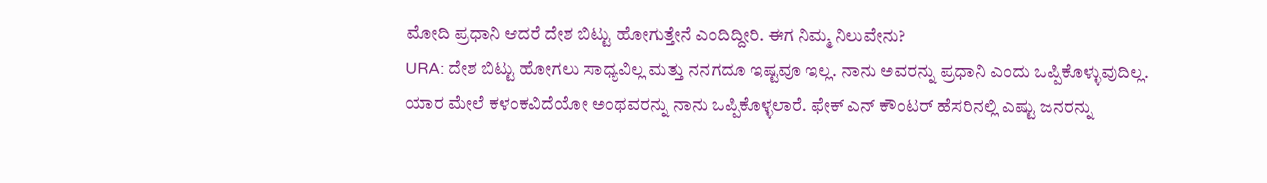ಮೋದಿ ಪ್ರಧಾನಿ ಆದರೆ ದೇಶ ಬಿಟ್ಟು ಹೋಗುತ್ತೇನೆ ಎಂದಿದ್ದೀರಿ. ಈಗ ನಿಮ್ಮ ನಿಲುವೇನು?
URA: ದೇಶ ಬಿಟ್ಟು ಹೋಗಲು ಸಾಧ್ಯವಿಲ್ಲ ಮತ್ತು ನನಗದೂ ಇಷ್ಟವೂ ಇಲ್ಲ. ನಾನು ಅವರನ್ನು ಪ್ರಧಾನಿ ಎಂದು ಒಪ್ಪಿಕೊಳ್ಳುವುದಿಲ್ಲ. ಯಾರ ಮೇಲೆ ಕಳಂಕವಿದೆಯೋ ಅಂಥವರನ್ನು ನಾನು ಒಪ್ಪಿಕೊಳ್ಳಲಾರೆ. ಫೇಕ್ ಎನ್ ಕೌಂಟರ್ ಹೆಸರಿನಲ್ಲಿ ಎಷ್ಟು ಜನರನ್ನು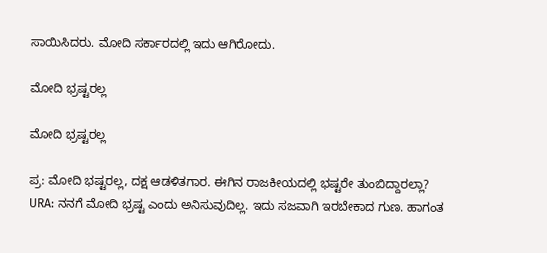ಸಾಯಿಸಿದರು. ಮೋದಿ ಸರ್ಕಾರದಲ್ಲಿ ಇದು ಆಗಿರೋದು.

ಮೋದಿ ಭ್ರಷ್ಟರಲ್ಲ

ಮೋದಿ ಭ್ರಷ್ಟರಲ್ಲ

ಪ್ರ: ಮೋದಿ ಭಷ್ಟರಲ್ಲ, ದಕ್ಷ ಆಡಳಿತಗಾರ. ಈಗಿನ ರಾಜಕೀಯದಲ್ಲಿ ಭಷ್ಟರೇ ತುಂಬಿದ್ದಾರಲ್ಲಾ?
URA: ನನಗೆ ಮೋದಿ ಭ್ರಷ್ಟ ಎಂದು ಅನಿಸುವುದಿಲ್ಲ. ಇದು ಸಜವಾಗಿ ಇರಬೇಕಾದ ಗುಣ. ಹಾಗಂತ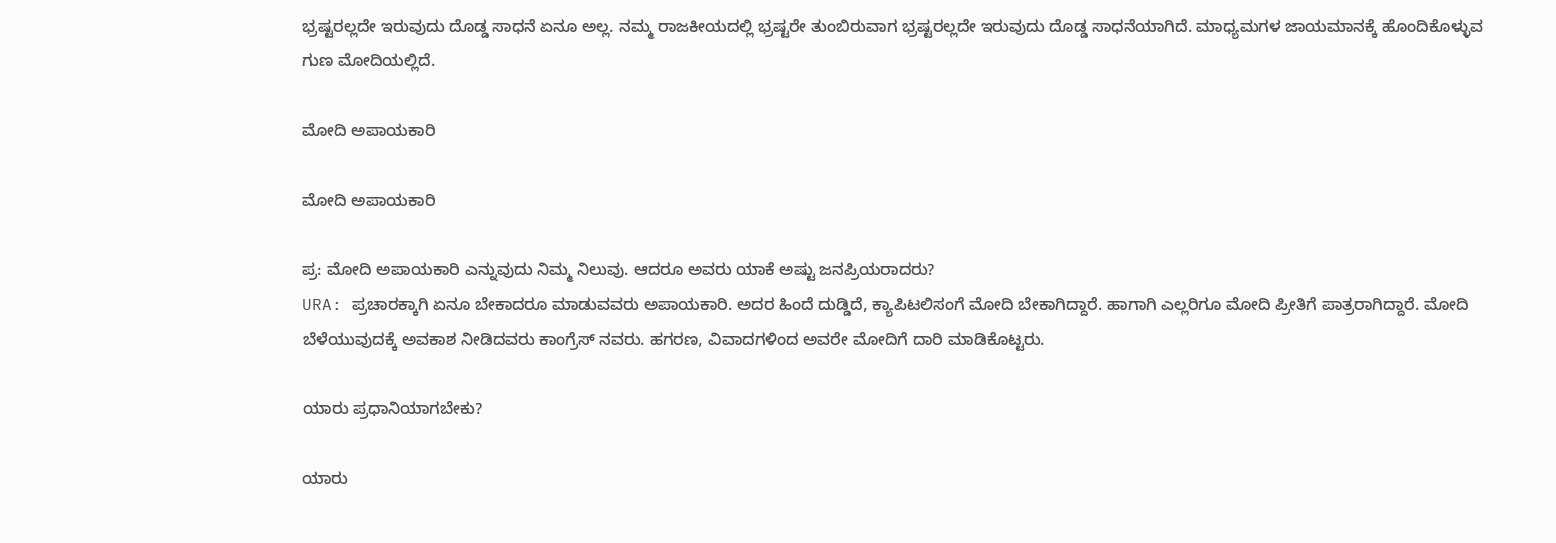ಭ್ರಷ್ಟರಲ್ಲದೇ ಇರುವುದು ದೊಡ್ಡ ಸಾಧನೆ ಏನೂ ಅಲ್ಲ. ನಮ್ಮ ರಾಜಕೀಯದಲ್ಲಿ ಭ್ರಷ್ಟರೇ ತುಂಬಿರುವಾಗ ಭ್ರಷ್ಟರಲ್ಲದೇ ಇರುವುದು ದೊಡ್ಡ ಸಾಧನೆಯಾಗಿದೆ. ಮಾಧ್ಯಮಗಳ ಜಾಯಮಾನಕ್ಕೆ ಹೊಂದಿಕೊಳ್ಳುವ ಗುಣ ಮೋದಿಯಲ್ಲಿದೆ.

ಮೋದಿ ಅಪಾಯಕಾರಿ

ಮೋದಿ ಅಪಾಯಕಾರಿ

ಪ್ರ: ಮೋದಿ ಅಪಾಯಕಾರಿ ಎನ್ನುವುದು ನಿಮ್ಮ ನಿಲುವು. ಆದರೂ ಅವರು ಯಾಕೆ ಅಷ್ಟು ಜನಪ್ರಿಯರಾದರು?
URA: ಪ್ರಚಾರಕ್ಕಾಗಿ ಏನೂ ಬೇಕಾದರೂ ಮಾಡುವವರು ಅಪಾಯಕಾರಿ. ಅದರ ಹಿಂದೆ ದುಡ್ಡಿದೆ, ಕ್ಯಾಪಿಟಲಿಸಂಗೆ ಮೋದಿ ಬೇಕಾಗಿದ್ದಾರೆ. ಹಾಗಾಗಿ ಎಲ್ಲರಿಗೂ ಮೋದಿ ಪ್ರೀತಿಗೆ ಪಾತ್ರರಾಗಿದ್ದಾರೆ. ಮೋದಿ ಬೆಳೆಯುವುದಕ್ಕೆ ಅವಕಾಶ ನೀಡಿದವರು ಕಾಂಗ್ರೆಸ್ ನವರು. ಹಗರಣ, ವಿವಾದಗಳಿಂದ ಅವರೇ ಮೋದಿಗೆ ದಾರಿ ಮಾಡಿಕೊಟ್ಟರು.

ಯಾರು ಪ್ರಧಾನಿಯಾಗಬೇಕು?

ಯಾರು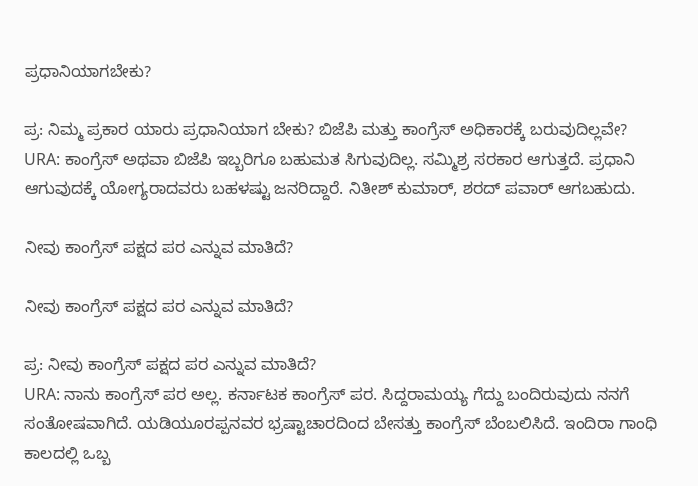ಪ್ರಧಾನಿಯಾಗಬೇಕು?

ಪ್ರ: ನಿಮ್ಮ ಪ್ರಕಾರ ಯಾರು ಪ್ರಧಾನಿಯಾಗ ಬೇಕು? ಬಿಜೆಪಿ ಮತ್ತು ಕಾಂಗ್ರೆಸ್ ಅಧಿಕಾರಕ್ಕೆ ಬರುವುದಿಲ್ಲವೇ?
URA: ಕಾಂಗ್ರೆಸ್ ಅಥವಾ ಬಿಜೆಪಿ ಇಬ್ಬರಿಗೂ ಬಹುಮತ ಸಿಗುವುದಿಲ್ಲ. ಸಮ್ಮಿಶ್ರ ಸರಕಾರ ಆಗುತ್ತದೆ. ಪ್ರಧಾನಿ ಆಗುವುದಕ್ಕೆ ಯೋಗ್ಯರಾದವರು ಬಹಳಷ್ಟು ಜನರಿದ್ದಾರೆ. ನಿತೀಶ್ ಕುಮಾರ್, ಶರದ್ ಪವಾರ್ ಆಗಬಹುದು.

ನೀವು ಕಾಂಗ್ರೆಸ್ ಪಕ್ಷದ ಪರ ಎನ್ನುವ ಮಾತಿದೆ?

ನೀವು ಕಾಂಗ್ರೆಸ್ ಪಕ್ಷದ ಪರ ಎನ್ನುವ ಮಾತಿದೆ?

ಪ್ರ: ನೀವು ಕಾಂಗ್ರೆಸ್ ಪಕ್ಷದ ಪರ ಎನ್ನುವ ಮಾತಿದೆ?
URA: ನಾನು ಕಾಂಗ್ರೆಸ್ ಪರ ಅಲ್ಲ. ಕರ್ನಾಟಕ ಕಾಂಗ್ರೆಸ್ ಪರ. ಸಿದ್ದರಾಮಯ್ಯ ಗೆದ್ದು ಬಂದಿರುವುದು ನನಗೆ ಸಂತೋಷವಾಗಿದೆ. ಯಡಿಯೂರಪ್ಪನವರ ಭ್ರಷ್ಟಾಚಾರದಿಂದ ಬೇಸತ್ತು ಕಾಂಗ್ರೆಸ್ ಬೆಂಬಲಿಸಿದೆ. ಇಂದಿರಾ ಗಾಂಧಿ ಕಾಲದಲ್ಲಿ ಒಬ್ಬ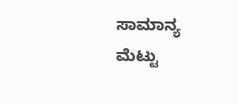ಸಾಮಾನ್ಯ ಮೆಟ್ಟು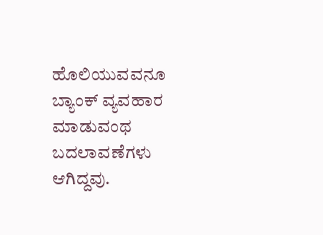ಹೊಲಿಯುವವನೂ ಬ್ಯಾಂಕ್ ವ್ಯವಹಾರ ಮಾಡುವಂಥ ಬದಲಾವಣೆಗಳು ಆಗಿದ್ದವು.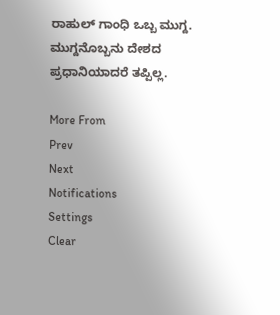ರಾಹುಲ್ ಗಾಂಧಿ ಒಬ್ಬ ಮುಗ್ದ. ಮುಗ್ದನೊಬ್ಬನು ದೇಶದ ಪ್ರಧಾನಿಯಾದರೆ ತಪ್ಪಿಲ್ಲ.

More From
Prev
Next
Notifications
Settings
Clear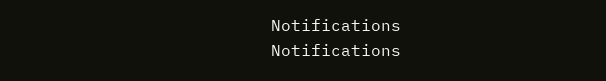Notifications
Notifications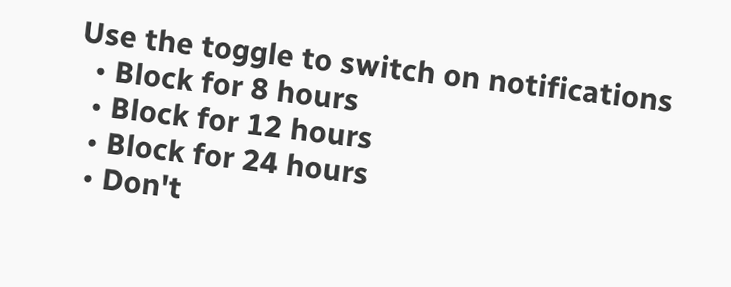Use the toggle to switch on notifications
  • Block for 8 hours
  • Block for 12 hours
  • Block for 24 hours
  • Don't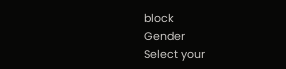block
Gender
Select your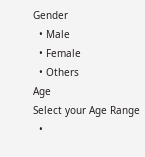Gender
  • Male
  • Female
  • Others
Age
Select your Age Range
  •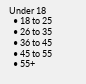Under 18
  • 18 to 25
  • 26 to 35
  • 36 to 45
  • 45 to 55
  • 55+